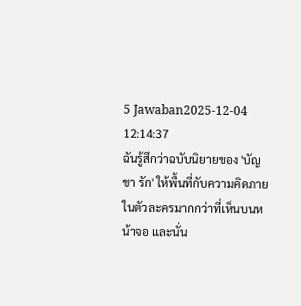5 Jawaban2025-12-04 12:14:37
ฉันรู้สึกว่าฉบับนิยายของ 'บัญชา รัก' ให้พื้นที่กับความคิดภายในตัวละครมากกว่าที่เห็นบนหน้าจอ และนั่น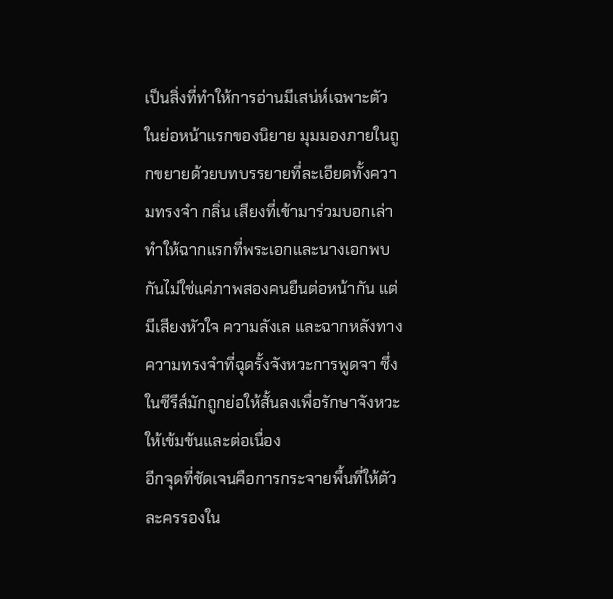เป็นสิ่งที่ทำให้การอ่านมีเสน่ห์เฉพาะตัว
ในย่อหน้าแรกของนิยาย มุมมองภายในถูกขยายด้วยบทบรรยายที่ละเอียดทั้งความทรงจำ กลิ่น เสียงที่เข้ามาร่วมบอกเล่า ทำให้ฉากแรกที่พระเอกและนางเอกพบกันไม่ใช่แค่ภาพสองคนยืนต่อหน้ากัน แต่มีเสียงหัวใจ ความลังเล และฉากหลังทางความทรงจำที่ฉุดรั้งจังหวะการพูดจา ซึ่งในซีรีส์มักถูกย่อให้สั้นลงเพื่อรักษาจังหวะให้เข้มข้นและต่อเนื่อง
อีกจุดที่ชัดเจนคือการกระจายพื้นที่ให้ตัวละครรองใน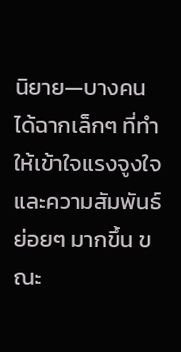นิยาย—บางคนได้ฉากเล็กๆ ที่ทำให้เข้าใจแรงจูงใจและความสัมพันธ์ย่อยๆ มากขึ้น ขณะ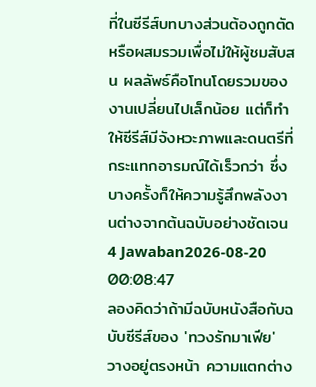ที่ในซีรีส์บทบางส่วนต้องถูกตัดหรือผสมรวมเพื่อไม่ให้ผู้ชมสับสน ผลลัพธ์คือโทนโดยรวมของงานเปลี่ยนไปเล็กน้อย แต่ก็ทำให้ซีรีส์มีจังหวะภาพและดนตรีที่กระแทกอารมณ์ได้เร็วกว่า ซึ่งบางครั้งก็ให้ความรู้สึกพลังงานต่างจากต้นฉบับอย่างชัดเจน
4 Jawaban2026-08-20 00:08:47
ลองคิดว่าถ้ามีฉบับหนังสือกับฉบับซีรีส์ของ 'ทวงรักมาเฟีย' วางอยู่ตรงหน้า ความแตกต่าง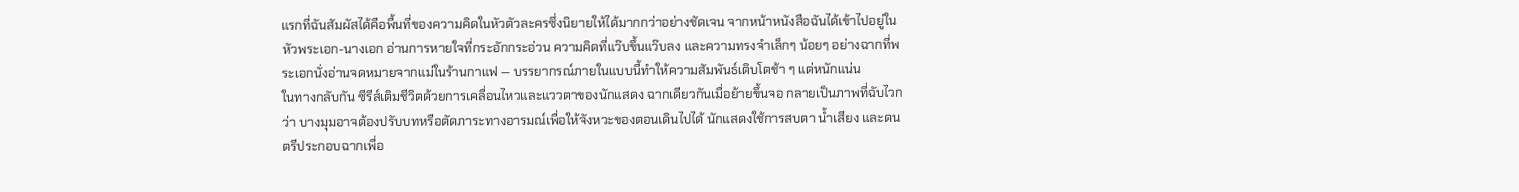แรกที่ฉันสัมผัสได้คือพื้นที่ของความคิดในหัวตัวละครซึ่งนิยายให้ได้มากกว่าอย่างชัดเจน จากหน้าหนังสือฉันได้เข้าไปอยู่ในหัวพระเอก-นางเอก อ่านการหายใจที่กระอักกระอ่วน ความคิดที่แว๊บขึ้นแว๊บลง และความทรงจำเล็กๆ น้อยๆ อย่างฉากที่พระเอกนั่งอ่านจดหมายจากแม่ในร้านกาแฟ — บรรยากรณ์ภายในแบบนี้ทำให้ความสัมพันธ์เติบโตช้า ๆ แต่หนักแน่น
ในทางกลับกัน ซีรีส์เติมชีวิตด้วยการเคลื่อนไหวและแววตาของนักแสดง ฉากเดียวกันเมื่อย้ายขึ้นจอ กลายเป็นภาพที่ฉับไวกว่า บางมุมอาจต้องปรับบทหรือตัดภาระทางอารมณ์เพื่อให้จังหวะของตอนเดินไปได้ นักแสดงใช้การสบตา น้ำเสียง และดนตรีประกอบฉากเพื่อ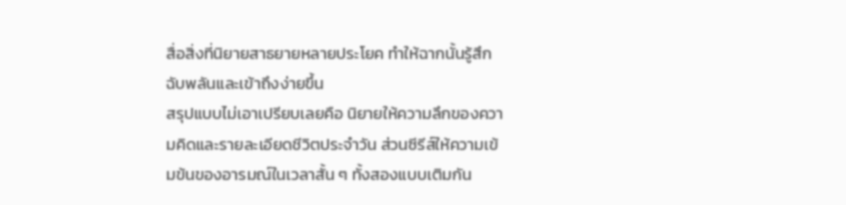สื่อสิ่งที่นิยายสาธยายหลายประโยค ทำให้ฉากนั้นรู้สึกฉับพลันและเข้าถึงง่ายขึ้น
สรุปแบบไม่เอาเปรียบเลยคือ นิยายให้ความลึกของความคิดและรายละเอียดชีวิตประจำวัน ส่วนซีรีส์ให้ความเข้มข้นของอารมณ์ในเวลาสั้น ๆ ทั้งสองแบบเติมกัน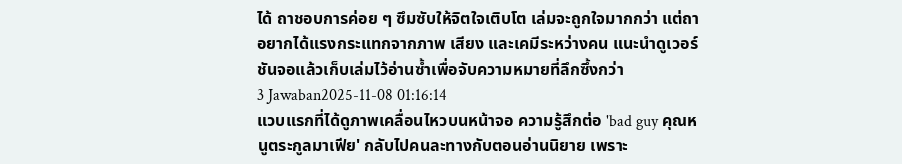ได้ ถาชอบการค่อย ๆ ซึมซับให้จิตใจเติบโต เล่มจะถูกใจมากกว่า แต่ถาอยากได้แรงกระแทกจากภาพ เสียง และเคมีระหว่างคน แนะนำดูเวอร์ชันจอแล้วเก็บเล่มไว้อ่านซ้ำเพื่อจับความหมายที่ลึกซึ้งกว่า
3 Jawaban2025-11-08 01:16:14
แวบแรกที่ได้ดูภาพเคลื่อนไหวบนหน้าจอ ความรู้สึกต่อ 'bad guy คุณหนูตระกูลมาเฟีย' กลับไปคนละทางกับตอนอ่านนิยาย เพราะ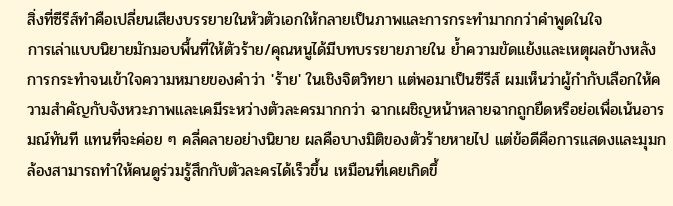สิ่งที่ซีรีส์ทำคือเปลี่ยนเสียงบรรยายในหัวตัวเอกให้กลายเป็นภาพและการกระทำมากกว่าคำพูดในใจ
การเล่าแบบนิยายมักมอบพื้นที่ให้ตัวร้าย/คุณหนูได้มีบทบรรยายภายใน ย้ำความขัดแย้งและเหตุผลข้างหลังการกระทำจนเข้าใจความหมายของคำว่า 'ร้าย' ในเชิงจิตวิทยา แต่พอมาเป็นซีรีส์ ผมเห็นว่าผู้กำกับเลือกให้ความสำคัญกับจังหวะภาพและเคมีระหว่างตัวละครมากกว่า ฉากเผชิญหน้าหลายฉากถูกยืดหรือย่อเพื่อเน้นอารมณ์ทันที แทนที่จะค่อย ๆ คลี่คลายอย่างนิยาย ผลคือบางมิติของตัวร้ายหายไป แต่ข้อดีคือการแสดงและมุมกล้องสามารถทำให้คนดูร่วมรู้สึกกับตัวละครได้เร็วขึ้น เหมือนที่เคยเกิดขึ้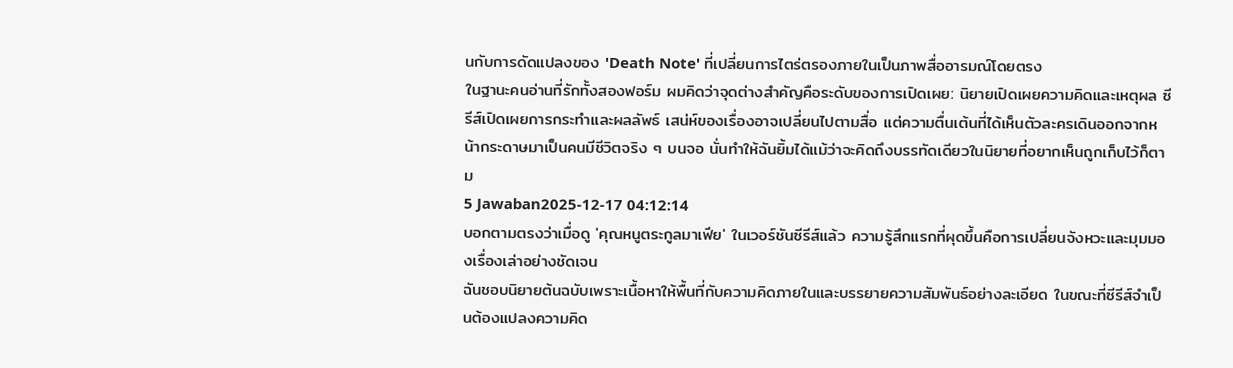นกับการดัดแปลงของ 'Death Note' ที่เปลี่ยนการไตร่ตรองภายในเป็นภาพสื่ออารมณ์โดยตรง
ในฐานะคนอ่านที่รักทั้งสองฟอร์ม ผมคิดว่าจุดต่างสำคัญคือระดับของการเปิดเผย: นิยายเปิดเผยความคิดและเหตุผล ซีรีส์เปิดเผยการกระทำและผลลัพธ์ เสน่ห์ของเรื่องอาจเปลี่ยนไปตามสื่อ แต่ความตื่นเต้นที่ได้เห็นตัวละครเดินออกจากหน้ากระดาษมาเป็นคนมีชีวิตจริง ๆ บนจอ นั่นทำให้ฉันยิ้มได้แม้ว่าจะคิดถึงบรรทัดเดียวในนิยายที่อยากเห็นถูกเก็บไว้ก็ตาม
5 Jawaban2025-12-17 04:12:14
บอกตามตรงว่าเมื่อดู 'คุณหนูตระกูลมาเฟีย' ในเวอร์ชันซีรีส์แล้ว ความรู้สึกแรกที่ผุดขึ้นคือการเปลี่ยนจังหวะและมุมมองเรื่องเล่าอย่างชัดเจน
ฉันชอบนิยายต้นฉบับเพราะเนื้อหาให้พื้นที่กับความคิดภายในและบรรยายความสัมพันธ์อย่างละเอียด ในขณะที่ซีรีส์จำเป็นต้องแปลงความคิด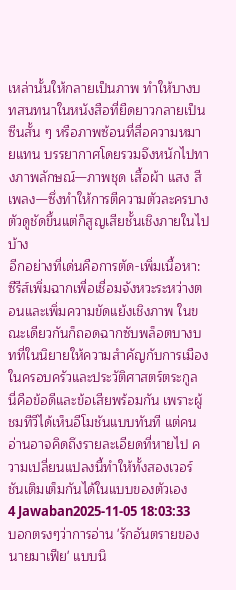เหล่านั้นให้กลายเป็นภาพ ทำให้บางบทสนทนาในหนังสือที่ยืดยาวกลายเป็นซีนสั้น ๆ หรือภาพซ้อนที่สื่อความหมายแทน บรรยากาศโดยรวมจึงหนักไปทางภาพลักษณ์—ภาพชุด เสื้อผ้า แสง สีเพลง—ซึ่งทำให้การตีความตัวละครบางตัวดูชัดขึ้นแต่ก็สูญเสียชั้นเชิงภายในไปบ้าง
อีกอย่างที่เด่นคือการตัด-เพิ่มเนื้อหา: ซีรีส์เพิ่มฉากเพื่อเชื่อมจังหวะระหว่างตอนและเพิ่มความขัดแย้งเชิงภาพ ในขณะเดียวกันก็ถอดฉากซับพล็อตบางบทที่ในนิยายให้ความสำคัญกับการเมืองในครอบครัวและประวัติศาสตร์ตระกูล นี่คือข้อดีและข้อเสียพร้อมกัน เพราะผู้ชมทีวีได้เห็นอีโมชันแบบทันที แต่คนอ่านอาจคิดถึงรายละเอียดที่หายไป ความเปลี่ยนแปลงนี้ทำให้ทั้งสองเวอร์ชันเติมเต็มกันได้ในแบบของตัวเอง
4 Jawaban2025-11-05 18:03:33
บอกตรงๆว่าการอ่าน 'รักอันตรายของนายมาเฟีย' แบบนิ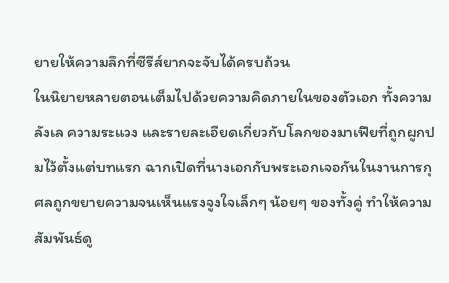ยายให้ความลึกที่ซีรีส์ยากจะจับได้ครบถ้วน
ในนิยายหลายตอนเต็มไปด้วยความคิดภายในของตัวเอก ทั้งความลังเล ความระแวง และรายละเอียดเกี่ยวกับโลกของมาเฟียที่ถูกผูกปมไว้ตั้งแต่บทแรก ฉากเปิดที่นางเอกกับพระเอกเจอกันในงานการกุศลถูกขยายความจนเห็นแรงจูงใจเล็กๆ น้อยๆ ของทั้งคู่ ทำให้ความสัมพันธ์ดู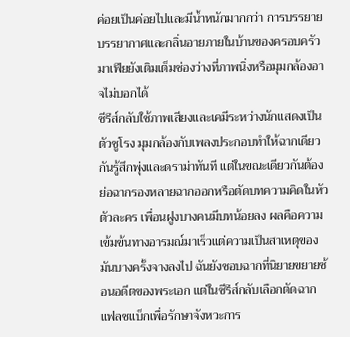ค่อยเป็นค่อยไปและมีน้ำหนักมากกว่า การบรรยายบรรยากาศและกลิ่นอายภายในบ้านของครอบครัวมาเฟียยังเติมเต็มช่องว่างที่ภาพนิ่งหรือมุมกล้องอาจไม่บอกได้
ซีรีส์กลับใช้ภาพเสียงและเคมีระหว่างนักแสดงเป็นตัวชูโรง มุมกล้องกับเพลงประกอบทำให้ฉากเดียวกันรู้สึกพุ่งและดราม่าทันที แต่ในขณะเดียวกันต้องย่อฉากรองหลายฉากออกหรือตัดบทความคิดในหัวตัวละคร เพื่อนฝูงบางคนมีบทน้อยลง ผลคือความเข้มข้นทางอารมณ์มาเร็วแต่ความเป็นสาเหตุของมันบางครั้งจางลงไป ฉันยังชอบฉากที่นิยายขยายซ้อนอดีตของพระเอก แต่ในซีรีส์กลับเลือกตัดฉากแฟลชแบ็กเพื่อรักษาจังหวะการ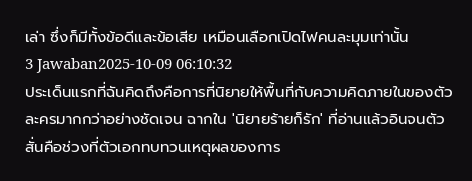เล่า ซึ่งก็มีทั้งข้อดีและข้อเสีย เหมือนเลือกเปิดไฟคนละมุมเท่านั้น
3 Jawaban2025-10-09 06:10:32
ประเด็นแรกที่ฉันคิดถึงคือการที่นิยายให้พื้นที่กับความคิดภายในของตัวละครมากกว่าอย่างชัดเจน ฉากใน 'นิยายร้ายก็รัก' ที่อ่านแล้วอินจนตัวสั่นคือช่วงที่ตัวเอกทบทวนเหตุผลของการ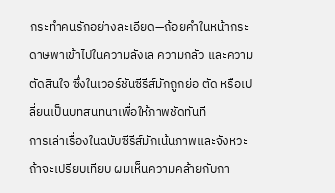กระทำคนรักอย่างละเอียด—ถ้อยคำในหน้ากระดาษพาเข้าไปในความลังเล ความกลัว และความตัดสินใจ ซึ่งในเวอร์ชันซีรีส์มักถูกย่อ ตัด หรือเปลี่ยนเป็นบทสนทนาเพื่อให้ภาพชัดทันที
การเล่าเรื่องในฉบับซีรีส์มักเน้นภาพและจังหวะ ถ้าจะเปรียบเทียบ ผมเห็นความคล้ายกับกา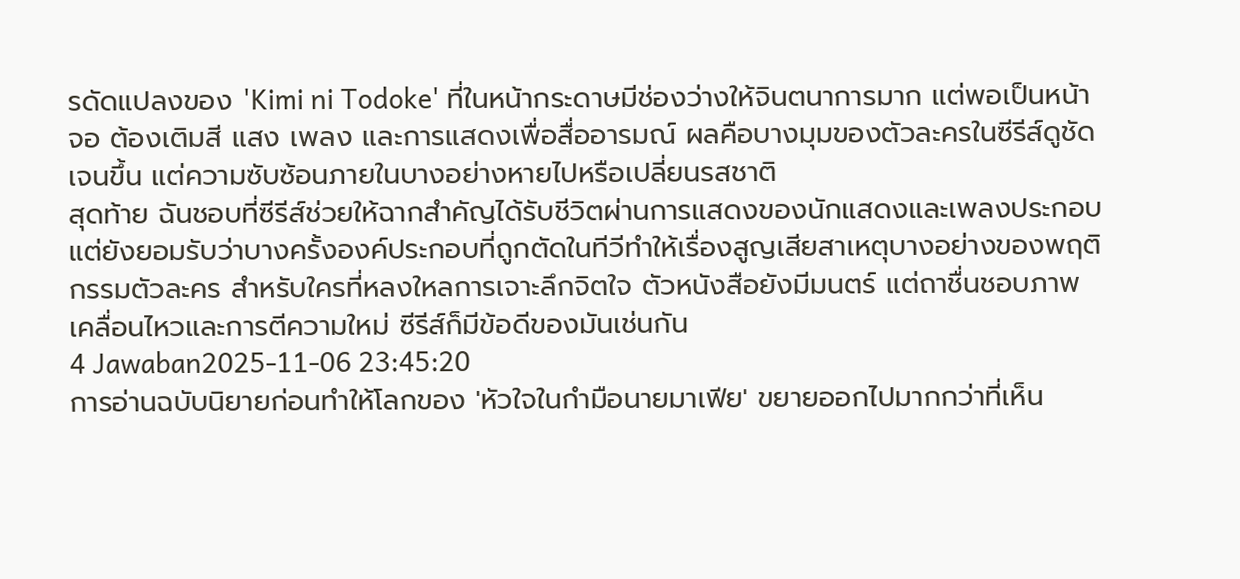รดัดแปลงของ 'Kimi ni Todoke' ที่ในหน้ากระดาษมีช่องว่างให้จินตนาการมาก แต่พอเป็นหน้าจอ ต้องเติมสี แสง เพลง และการแสดงเพื่อสื่ออารมณ์ ผลคือบางมุมของตัวละครในซีรีส์ดูชัดเจนขึ้น แต่ความซับซ้อนภายในบางอย่างหายไปหรือเปลี่ยนรสชาติ
สุดท้าย ฉันชอบที่ซีรีส์ช่วยให้ฉากสำคัญได้รับชีวิตผ่านการแสดงของนักแสดงและเพลงประกอบ แต่ยังยอมรับว่าบางครั้งองค์ประกอบที่ถูกตัดในทีวีทำให้เรื่องสูญเสียสาเหตุบางอย่างของพฤติกรรมตัวละคร สำหรับใครที่หลงใหลการเจาะลึกจิตใจ ตัวหนังสือยังมีมนตร์ แต่ถาชื่นชอบภาพเคลื่อนไหวและการตีความใหม่ ซีรีส์ก็มีข้อดีของมันเช่นกัน
4 Jawaban2025-11-06 23:45:20
การอ่านฉบับนิยายก่อนทำให้โลกของ 'หัวใจในกํามือนายมาเฟีย' ขยายออกไปมากกว่าที่เห็น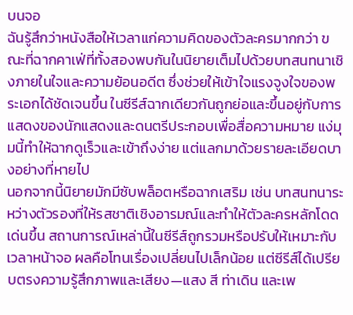บนจอ
ฉันรู้สึกว่าหนังสือให้เวลาแก่ความคิดของตัวละครมากกว่า ขณะที่ฉากคาเฟ่ที่ทั้งสองพบกันในนิยายเต็มไปด้วยบทสนทนาเชิงภายในใจและความย้อนอดีต ซึ่งช่วยให้เข้าใจแรงจูงใจของพระเอกได้ชัดเจนขึ้น ในซีรีส์ฉากเดียวกันถูกย่อและขึ้นอยู่กับการแสดงของนักแสดงและดนตรีประกอบเพื่อสื่อความหมาย แง่มุมนี้ทำให้ฉากดูเร็วและเข้าถึงง่าย แต่แลกมาด้วยรายละเอียดบางอย่างที่หายไป
นอกจากนี้นิยายมักมีซับพล็อตหรือฉากเสริม เช่น บทสนทนาระหว่างตัวรองที่ให้รสชาติเชิงอารมณ์และทำให้ตัวละครหลักโดดเด่นขึ้น สถานการณ์เหล่านี้ในซีรีส์ถูกรวมหรือปรับให้เหมาะกับเวลาหน้าจอ ผลคือโทนเรื่องเปลี่ยนไปเล็กน้อย แต่ซีรีส์ได้เปรียบตรงความรู้สึกภาพและเสียง—แสง สี ท่าเดิน และเพ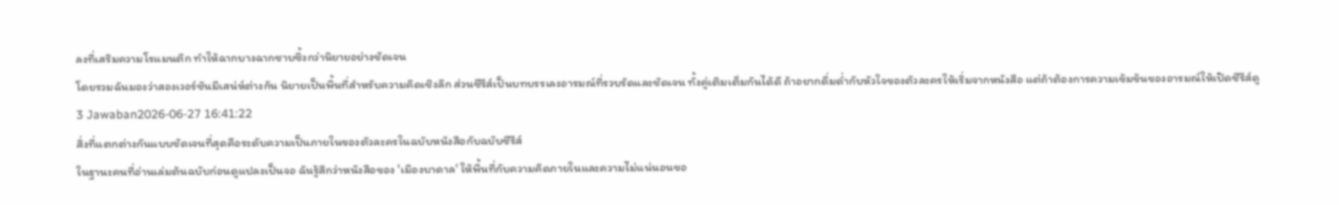ลงที่เสริมความโรแมนติก ทำให้ฉากบางฉากซาบซึ้งกว่านิยายอย่างชัดเจน
โดยรวมฉันมองว่าสองเวอร์ชันมีเสน่ห์ต่างกัน นิยายเป็นพื้นที่สำหรับความคิดเชิงลึก ส่วนซีรีส์เป็นบทบรรเลงอารมณ์ที่รวบรัดและชัดเจน ทั้งคู่เติมเต็มกันได้ดี ถ้าอยากดื่มด่ำกับหัวใจของตัวละครให้เริ่มจากหนังสือ แต่ถ้าต้องการความเข้มข้นของอารมณ์ให้เปิดซีรีส์ดู
3 Jawaban2026-06-27 16:41:22
สิ่งที่แตกต่างกันแบบชัดเจนที่สุดคือระดับความเป็นภายในของตัวละครในฉบับหนังสือกับฉบับซีรีส์
ในฐานะคนที่อ่านเล่มต้นฉบับก่อนดูแปลงเป็นจอ ฉันรู้สึกว่าหนังสือของ 'เมืองบาดาล' ให้พื้นที่กับความคิดภายในและความไม่แน่นอนขอ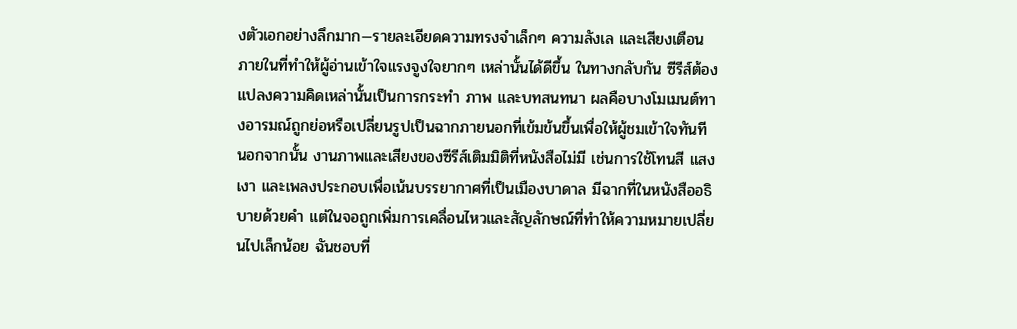งตัวเอกอย่างลึกมาก—รายละเอียดความทรงจำเล็กๆ ความลังเล และเสียงเตือนภายในที่ทำให้ผู้อ่านเข้าใจแรงจูงใจยากๆ เหล่านั้นได้ดีขึ้น ในทางกลับกัน ซีรีส์ต้องแปลงความคิดเหล่านั้นเป็นการกระทำ ภาพ และบทสนทนา ผลคือบางโมเมนต์ทางอารมณ์ถูกย่อหรือเปลี่ยนรูปเป็นฉากภายนอกที่เข้มข้นขึ้นเพื่อให้ผู้ชมเข้าใจทันที
นอกจากนั้น งานภาพและเสียงของซีรีส์เติมมิติที่หนังสือไม่มี เช่นการใช้โทนสี แสงเงา และเพลงประกอบเพื่อเน้นบรรยากาศที่เป็นเมืองบาดาล มีฉากที่ในหนังสืออธิบายด้วยคำ แต่ในจอถูกเพิ่มการเคลื่อนไหวและสัญลักษณ์ที่ทำให้ความหมายเปลี่ยนไปเล็กน้อย ฉันชอบที่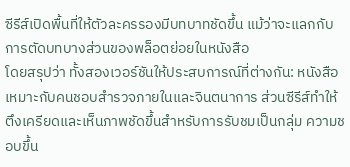ซีรีส์เปิดพื้นที่ให้ตัวละครรองมีบทบาทชัดขึ้น แม้ว่าจะแลกกับการตัดบทบางส่วนของพล็อตย่อยในหนังสือ
โดยสรุปว่า ทั้งสองเวอร์ชันให้ประสบการณ์ที่ต่างกัน: หนังสือเหมาะกับคนชอบสำรวจภายในและจินตนาการ ส่วนซีรีส์ทำให้ตึงเครียดและเห็นภาพชัดขึ้นสำหรับการรับชมเป็นกลุ่ม ความชอบขึ้น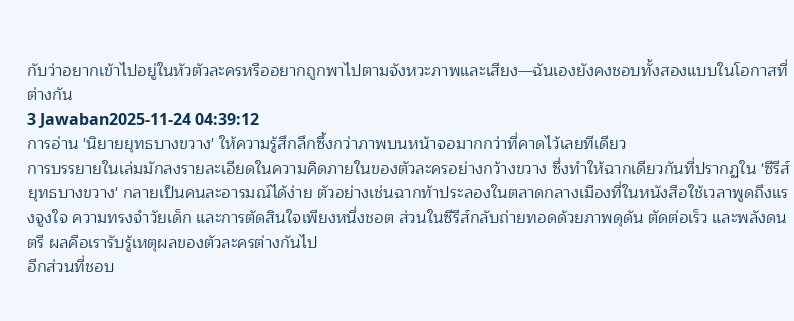กับว่าอยากเข้าไปอยู่ในหัวตัวละครหรืออยากถูกพาไปตามจังหวะภาพและเสียง—ฉันเองยังคงชอบทั้งสองแบบในโอกาสที่ต่างกัน
3 Jawaban2025-11-24 04:39:12
การอ่าน 'นิยายยุทธบางขวาง' ให้ความรู้สึกลึกซึ้งกว่าภาพบนหน้าจอมากกว่าที่คาดไว้เลยทีเดียว
การบรรยายในเล่มมักลงรายละเอียดในความคิดภายในของตัวละครอย่างกว้างขวาง ซึ่งทำให้ฉากเดียวกันที่ปรากฏใน 'ซีรีส์ยุทธบางขวาง' กลายเป็นคนละอารมณ์ได้ง่าย ตัวอย่างเช่นฉากท้าประลองในตลาดกลางเมืองที่ในหนังสือใช้เวลาพูดถึงแรงจูงใจ ความทรงจำวัยเด็ก และการตัดสินใจเพียงหนึ่งชอต ส่วนในซีรีส์กลับถ่ายทอดด้วยภาพดุดัน ตัดต่อเร็ว และพลังดนตรี ผลคือเรารับรู้เหตุผลของตัวละครต่างกันไป
อีกส่วนที่ชอบ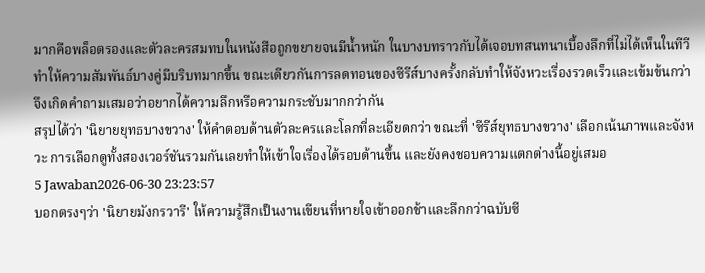มากคือพล็อตรองและตัวละครสมทบในหนังสือถูกขยายจนมีน้ำหนัก ในบางบทราวกับได้เจอบทสนทนาเบื้องลึกที่ไม่ได้เห็นในทีวี ทำให้ความสัมพันธ์บางคู่มีบริบทมากขึ้น ขณะเดียวกันการลดทอนของซีรีส์บางครั้งกลับทำให้จังหวะเรื่องรวดเร็วและเข้มข้นกว่า จึงเกิดคำถามเสมอว่าอยากได้ความลึกหรือความกระชับมากกว่ากัน
สรุปได้ว่า 'นิยายยุทธบางขวาง' ให้คำตอบด้านตัวละครและโลกที่ละเอียดกว่า ขณะที่ 'ซีรีส์ยุทธบางขวาง' เลือกเน้นภาพและจังหวะ การเลือกดูทั้งสองเวอร์ชันรวมกันเลยทำให้เข้าใจเรื่องได้รอบด้านขึ้น และยังคงชอบความแตกต่างนี้อยู่เสมอ
5 Jawaban2026-06-30 23:23:57
บอกตรงๆว่า 'นิยายมังกรวารี' ให้ความรู้สึกเป็นงานเขียนที่หายใจเข้าออกช้าและลึกกว่าฉบับซี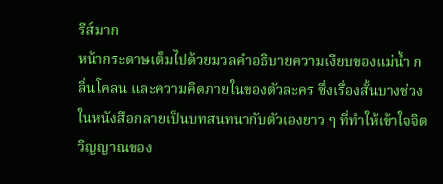รีส์มาก
หน้ากระดาษเต็มไปด้วยมวลคำอธิบายความเงียบของแม่น้ำ กลิ่นโคลน และความคิดภายในของตัวละคร ซึ่งเรื่องสั้นบางช่วงในหนังสือกลายเป็นบทสนทนากับตัวเองยาว ๆ ที่ทำให้เข้าใจจิตวิญญาณของ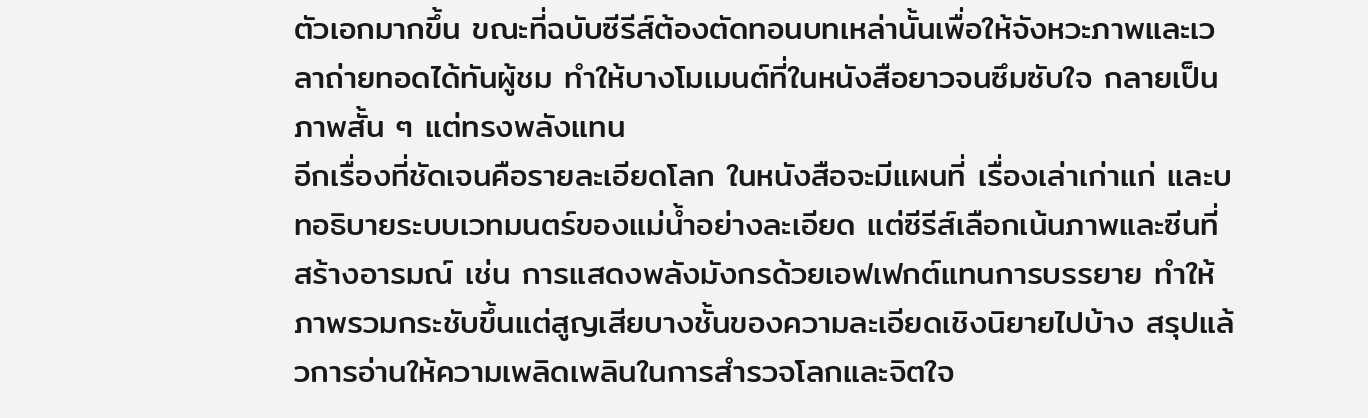ตัวเอกมากขึ้น ขณะที่ฉบับซีรีส์ต้องตัดทอนบทเหล่านั้นเพื่อให้จังหวะภาพและเวลาถ่ายทอดได้ทันผู้ชม ทำให้บางโมเมนต์ที่ในหนังสือยาวจนซึมซับใจ กลายเป็นภาพสั้น ๆ แต่ทรงพลังแทน
อีกเรื่องที่ชัดเจนคือรายละเอียดโลก ในหนังสือจะมีแผนที่ เรื่องเล่าเก่าแก่ และบทอธิบายระบบเวทมนตร์ของแม่น้ำอย่างละเอียด แต่ซีรีส์เลือกเน้นภาพและซีนที่สร้างอารมณ์ เช่น การแสดงพลังมังกรด้วยเอฟเฟกต์แทนการบรรยาย ทำให้ภาพรวมกระชับขึ้นแต่สูญเสียบางชั้นของความละเอียดเชิงนิยายไปบ้าง สรุปแล้วการอ่านให้ความเพลิดเพลินในการสำรวจโลกและจิตใจ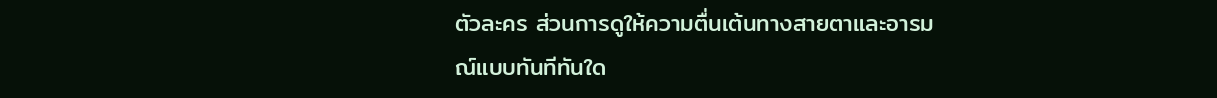ตัวละคร ส่วนการดูให้ความตื่นเต้นทางสายตาและอารมณ์แบบทันทีทันใด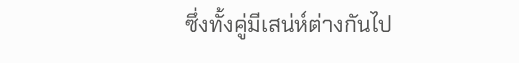ซึ่งทั้งคู่มีเสน่ห์ต่างกันไป